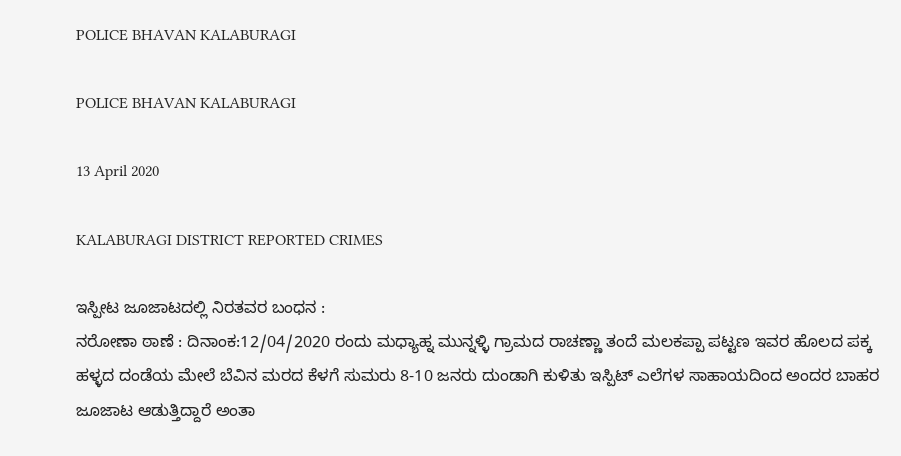POLICE BHAVAN KALABURAGI

POLICE BHAVAN KALABURAGI

13 April 2020

KALABURAGI DISTRICT REPORTED CRIMES

ಇಸ್ಪೀಟ ಜೂಜಾಟದಲ್ಲಿ ನಿರತವರ ಬಂಧನ :
ನರೋಣಾ ಠಾಣೆ : ದಿನಾಂಕ:12/04/2020 ರಂದು ಮಧ್ಯಾಹ್ನ ಮುನ್ನಳ್ಳಿ ಗ್ರಾಮದ ರಾಚಣ್ಣಾ ತಂದೆ ಮಲಕಪ್ಪಾ ಪಟ್ಟಣ ಇವರ ಹೊಲದ ಪಕ್ಕ ಹಳ್ಳದ ದಂಡೆಯ ಮೇಲೆ ಬೆವಿನ ಮರದ ಕೆಳಗೆ ಸುಮರು 8-10 ಜನರು ದುಂಡಾಗಿ ಕುಳಿತು ಇಸ್ಪಿಟ್ ಎಲೆಗಳ ಸಾಹಾಯದಿಂದ ಅಂದರ ಬಾಹರ ಜೂಜಾಟ ಆಡುತ್ತಿದ್ದಾರೆ ಅಂತಾ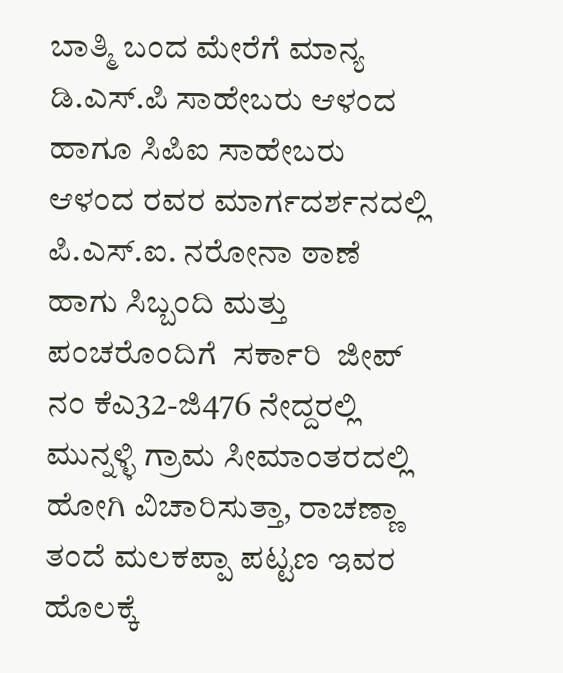ಬಾತ್ಮಿ ಬಂದ ಮೇರೆಗೆ ಮಾನ್ಯ ಡಿ.ಎಸ್.ಪಿ ಸಾಹೇಬರು ಆಳಂದ ಹಾಗೂ ಸಿಪಿಐ ಸಾಹೇಬರು ಆಳಂದ ರವರ ಮಾರ್ಗದರ್ಶನದಲ್ಲಿ ಪಿ.ಎಸ್.ಐ. ನರೋನಾ ಠಾಣೆ ಹಾಗು ಸಿಬ್ಬಂದಿ ಮತ್ತು ಪಂಚರೊಂದಿಗೆ  ಸರ್ಕಾರಿ  ಜೀಪ್ ನಂ ಕೆಎ32-ಜಿ476 ನೇದ್ದರಲ್ಲಿ ಮುನ್ನಳ್ಳಿ ಗ್ರಾಮ ಸೀಮಾಂತರದಲ್ಲಿ ಹೋಗಿ ವಿಚಾರಿಸುತ್ತಾ, ರಾಚಣ್ಣಾ ತಂದೆ ಮಲಕಪ್ಪಾ ಪಟ್ಟಣ ಇವರ ಹೊಲಕ್ಕೆ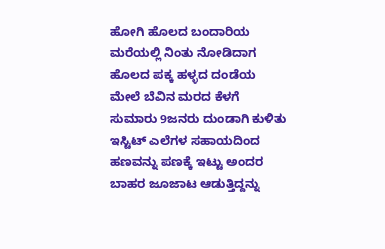ಹೋಗಿ ಹೊಲದ ಬಂದಾರಿಯ ಮರೆಯಲ್ಲಿ ನಿಂತು ನೋಡಿದಾಗ ಹೊಲದ ಪಕ್ಕ ಹಳ್ಳದ ದಂಡೆಯ ಮೇಲೆ ಬೆವಿನ ಮರದ ಕೆಳಗೆ ಸುಮಾರು 9ಜನರು ದುಂಡಾಗಿ ಕುಳಿತು ಇಸ್ಟಿಟ್ ಎಲೆಗಳ ಸಹಾಯದಿಂದ ಹಣವನ್ನು ಪಣಕ್ಕೆ ಇಟ್ಟು ಅಂದರ ಬಾಹರ ಜೂಜಾಟ ಆಡುತ್ತಿದ್ದನ್ನು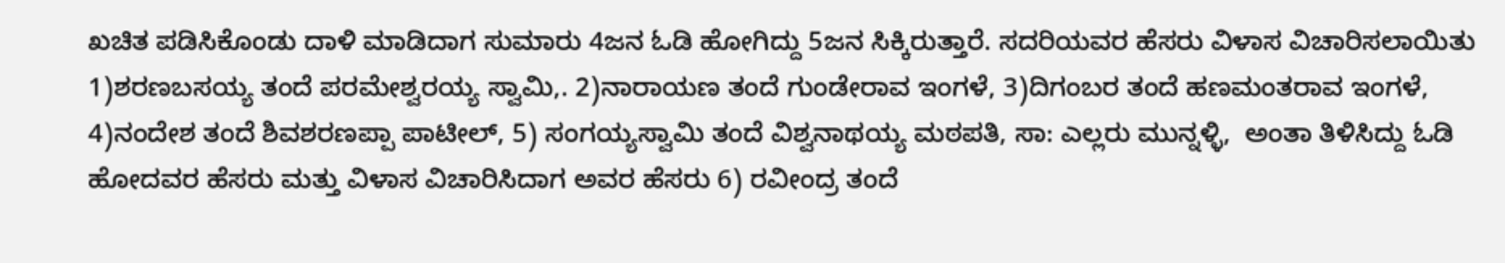ಖಚಿತ ಪಡಿಸಿಕೊಂಡು ದಾಳಿ ಮಾಡಿದಾಗ ಸುಮಾರು 4ಜನ ಓಡಿ ಹೋಗಿದ್ದು 5ಜನ ಸಿಕ್ಕಿರುತ್ತಾರೆ. ಸದರಿಯವರ ಹೆಸರು ವಿಳಾಸ ವಿಚಾರಿಸಲಾಯಿತು 1)ಶರಣಬಸಯ್ಯ ತಂದೆ ಪರಮೇಶ್ವರಯ್ಯ ಸ್ವಾಮಿ,. 2)ನಾರಾಯಣ ತಂದೆ ಗುಂಡೇರಾವ ಇಂಗಳೆ, 3)ದಿಗಂಬರ ತಂದೆ ಹಣಮಂತರಾವ ಇಂಗಳೆ, 4)ನಂದೇಶ ತಂದೆ ಶಿವಶರಣಪ್ಪಾ ಪಾಟೀಲ್, 5) ಸಂಗಯ್ಯಸ್ವಾಮಿ ತಂದೆ ವಿಶ್ವನಾಥಯ್ಯ ಮಠಪತಿ, ಸಾ: ಎಲ್ಲರು ಮುನ್ನಳ್ಳಿ,  ಅಂತಾ ತಿಳಿಸಿದ್ದು ಓಡಿ ಹೋದವರ ಹೆಸರು ಮತ್ತು ವಿಳಾಸ ವಿಚಾರಿಸಿದಾಗ ಅವರ ಹೆಸರು 6) ರವೀಂದ್ರ ತಂದೆ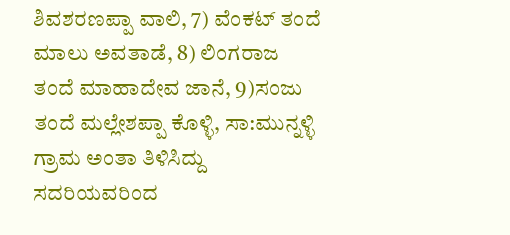ಶಿವಶರಣಪ್ಪಾ ವಾಲಿ, 7) ವೆಂಕಟ್ ತಂದೆ ಮಾಲು ಅವತಾಡೆ, 8) ಲಿಂಗರಾಜ ತಂದೆ ಮಾಹಾದೇವ ಜಾನೆ, 9)ಸಂಜು ತಂದೆ ಮಲ್ಲೇಶಪ್ಪಾ ಕೊಳ್ಳಿ, ಸಾ:ಮುನ್ನಳ್ಳಿ ಗ್ರಾಮ ಅಂತಾ ತಿಳಿಸಿದ್ದು ಸದರಿಯವರಿಂದ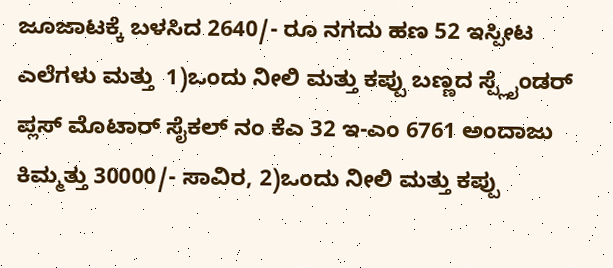ಜೂಜಾಟಕ್ಕೆ ಬಳಸಿದ 2640/- ರೂ ನಗದು ಹಣ 52 ಇಸ್ಪೀಟ ಎಲೆಗಳು ಮತ್ತು  1)ಒಂದು ನೀಲಿ ಮತ್ತು ಕಪ್ಪು ಬಣ್ಣದ ಸ್ಪ್ಲೈಂಡರ್ ಪ್ಲಸ್ ಮೊಟಾರ್ ಸೈಕಲ್ ನಂ ಕೆಎ 32 ಇ-ಎಂ 6761 ಅಂದಾಜು ಕಿಮ್ಮತ್ತು 30000/- ಸಾವಿರ, 2)ಒಂದು ನೀಲಿ ಮತ್ತು ಕಪ್ಪು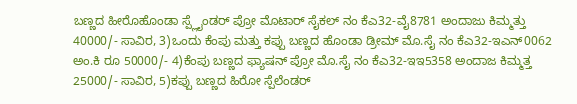ಬಣ್ಣದ ಹೀರೊಹೊಂಡಾ ಸ್ಪ್ಲೈಂಡರ್ ಪ್ರೋ ಮೊಟಾರ್ ಸೈಕಲ್ ನಂ ಕೆಎ32-ವೈ8781 ಅಂದಾಜು ಕಿಮ್ಮತ್ತು 40000/- ಸಾವಿರ, 3)ಒಂದು ಕೆಂಪು ಮತ್ತು ಕಪ್ಪು ಬಣ್ಣದ ಹೊಂಡಾ ಡ್ರೀಮ್ ಮೊ.ಸೈ ನಂ ಕೆಎ32-ಇಎನ್0062 ಅಂ.ಕಿ ರೂ 50000/- 4)ಕೆಂಪು ಬಣ್ಣದ ಫ್ಯಾಷನ್ ಪ್ರೋ ಮೊ.ಸೈ ನಂ ಕೆಎ32-ಇಇ5358 ಅಂದಾಜ ಕಿಮ್ಮತ್ತ 25000/- ಸಾವಿರ, 5)ಕಪ್ಪು ಬಣ್ಣದ ಹಿರೋ ಸ್ಪೆಲೆಂಡರ್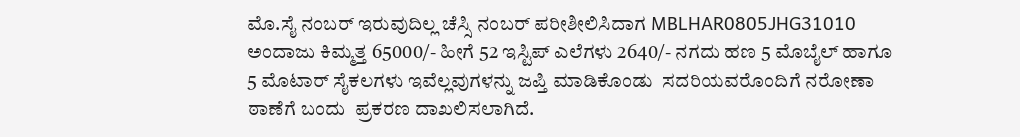ಮೊ.ಸೈ ನಂಬರ್ ಇರುವುದಿಲ್ಲ ಚೆಸ್ಸಿ ನಂಬರ್ ಪರೀಶೀಲಿಸಿದಾಗ MBLHAR0805JHG31010 ಅಂದಾಜು ಕಿಮ್ಮತ್ತ 65000/- ಹೀಗೆ 52 ಇಸ್ಟಿಪ್ ಎಲೆಗಳು 2640/- ನಗದು ಹಣ 5 ಮೊಬೈಲ್ ಹಾಗೂ 5 ಮೊಟಾರ್ ಸೈಕಲಗಳು ಇವೆಲ್ಲವುಗಳನ್ನು ಜಪ್ತಿ ಮಾಡಿಕೊಂಡು  ಸದರಿಯವರೊಂದಿಗೆ ನರೋಣಾ ಠಾಣೆಗೆ ಬಂದು  ಪ್ರಕರಣ ದಾಖಲಿಸಲಾಗಿದೆ.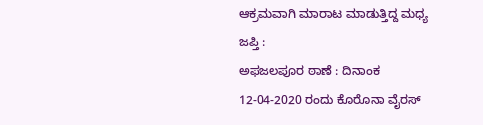ಆಕ್ರಮವಾಗಿ ಮಾರಾಟ ಮಾಡುತ್ತಿದ್ದ ಮಧ್ಯ ಜಪ್ತಿ :
ಅಫಜಲಪೂರ ಠಾಣೆ : ದಿನಾಂಕ 12-04-2020 ರಂದು ಕೊರೊನಾ ವೈರಸ್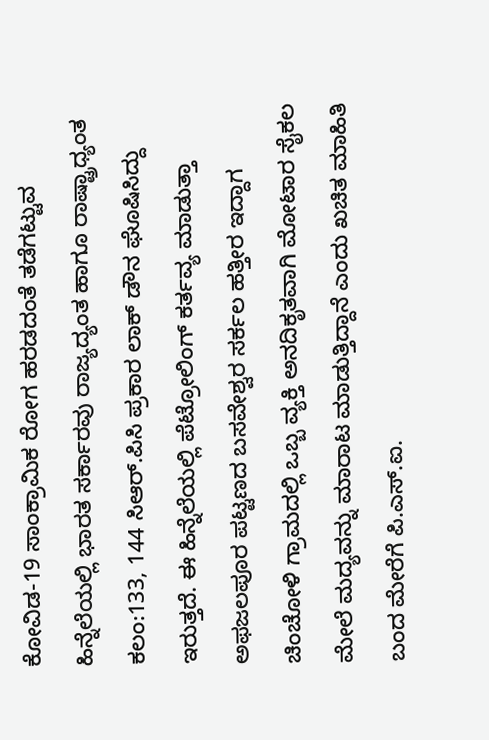ಕೋವಿಡ-19 ಸಾಂಕ್ರಾಮಿಕ ರೋಗ ಹರಡದಂತೆ ತಡೆಗಟ್ಟುವ ಹಿನ್ನೆಲೆಯಲ್ಲಿ ಭಾರತ ಸರ್ಕಾರವು ರಾಜ್ಯದ್ಯಂತ ಹಾಗೂ ರಾಷ್ಟ್ರಾಧ್ಯಂತ ಕಲಂ:133, 144 ಸಿಆರ್.ಪಿಸಿ ಪ್ರಕಾರ ಲಾಕ್ ಡೌನ ಘೊಷಿಸಿದ್ದು ಇರುತ್ತದೆ. ಈ ಹಿನ್ನೆಲೆಯಲ್ಲಿ ಪೆಟ್ರೋಲಿಂಗ್ ಕರ್ತವ್ಯ ಮಾಡುತ್ತಾ ಅಫಜಲಪೂರ ಪಟ್ಟಣದ ಬಸವೇಶ್ವರ ಸರ್ಕಲ ಹತ್ತೀರ ಇದ್ದಾಗ ಚಿಂಚೋಳಿ ಗ್ರಾಮದಲ್ಲಿ ಒಬ್ಬ ವ್ಯಕ್ತಿ ಅನದಿಕೃತವಾಗಿ ಮೋಟಾರ ಸೈಕಲ ಮೇಲೆ ಮದ್ಯವನ್ನು ಮಾರಾಟ ಮಾಡುತ್ತಿದ್ದಾನೆ ಎಂದು ಖಚಿತ ಮಾಹಿತಿ ಬಂದ ಮೇರೆಗೆ ಪಿ.ಎಸ್.ಐ.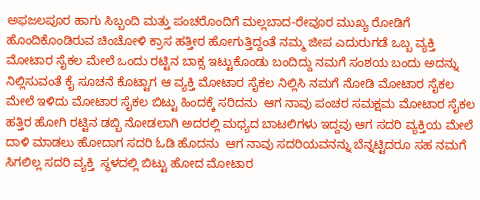ಅಫಜಲಪೂರ ಹಾಗು ಸಿಬ್ಬಂದಿ ಮತ್ತು ಪಂಚರೊಂದಿಗೆ ಮಲ್ಲಬಾದ-ರೇವೂರ ಮುಖ್ಯ ರೋಡಿಗೆ ಹೊಂದಿಕೊಂಡಿರುವ ಚಿಂಚೋಳಿ ಕ್ರಾಸ ಹತ್ತೀರ ಹೋಗುತ್ತಿದ್ದಂತೆ ನಮ್ಮ ಜೀಪ ಎದುರುಗಡೆ ಒಬ್ಬ ವ್ಯಕ್ತಿ ಮೋಟಾರ ಸೈಕಲ ಮೇಲೆ ಒಂದು ರಟ್ಟಿನ ಬಾಕ್ಸ ಇಟ್ಟುಕೊಂಡು ಬಂದಿದ್ದು ನಮಗೆ ಸಂಶಯ ಬಂದು ಅದನ್ನು ನಿಲ್ಲಿಸುವಂತೆ ಕೈ ಸೂಚನೆ ಕೊಟ್ಟಾಗ ಆ ವ್ಯಕ್ತಿ ಮೋಟಾರ ಸೈಕಲ ನಿಲ್ಲಿಸಿ ನಮಗೆ ನೋಡಿ ಮೋಟಾರ ಸೈಕಲ ಮೇಲೆ ಇಳಿದು ಮೋಟಾರ ಸೈಕಲ ಬಿಟ್ಟು ಹಿಂದಕ್ಕೆ ಸರಿದನು  ಆಗ ನಾವು ಪಂಚರ ಸಮಕ್ಷಮ ಮೋಟಾರ ಸೈಕಲ ಹತ್ತಿರ ಹೋಗಿ ರಟ್ಟಿನ ಡಬ್ಬಿ ನೋಡಲಾಗಿ ಅದರಲ್ಲಿ ಮಧ್ಯದ ಬಾಟಲಿಗಳು ಇದ್ದವು ಆಗ ಸದರಿ ವ್ಯಕ್ತಿಯ ಮೇಲೆ ದಾಳಿ ಮಾಡಲು ಹೋದಾಗ ಸದರಿ ಓಡಿ ಹೊದನು  ಆಗ ನಾವು ಸದರಿಯವನನ್ನು ಬೆನ್ನಟ್ಟಿದರೂ ಸಹ ನಮಗೆ ಸಿಗಲಿಲ್ಲ ಸದರಿ ವ್ಯಕ್ತಿ  ಸ್ಥಳದಲ್ಲಿ ಬಿಟ್ಟು ಹೋದ ಮೋಟಾರ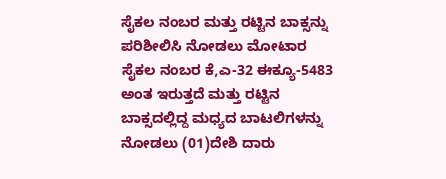ಸೈಕಲ ನಂಬರ ಮತ್ತು ರಟ್ಟಿನ ಬಾಕ್ಸನ್ನು ಪರಿಶೀಲಿಸಿ ನೋಡಲು ಮೋಟಾರ ಸೈಕಲ ನಂಬರ ಕೆ,ಎ-32 ಈಕ್ಯೂ-5483 ಅಂತ ಇರುತ್ತದೆ ಮತ್ತು ರಟ್ಟಿನ ಬಾಕ್ಸದಲ್ಲಿದ್ದ ಮಧ್ಯದ ಬಾಟಲಿಗಳನ್ನು ನೋಡಲು (01)ದೇಶಿ ದಾರು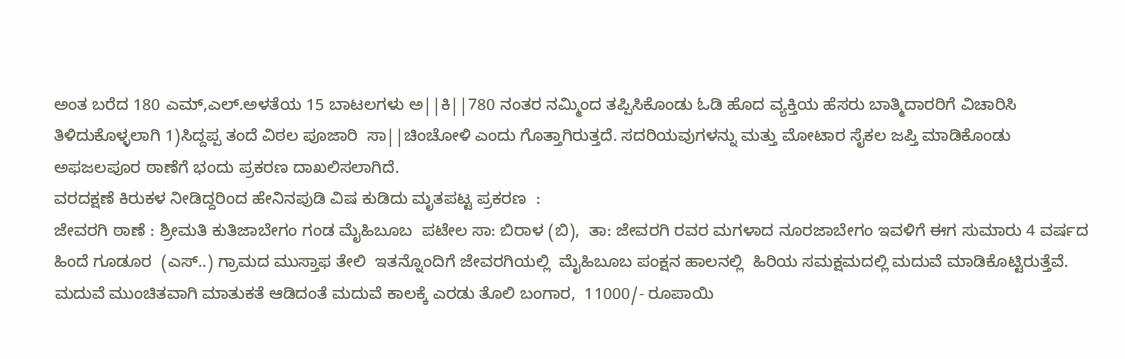ಅಂತ ಬರೆದ 180 ಎಮ್,ಎಲ್.ಅಳತೆಯ 15 ಬಾಟಲಗಳು ಅ||ಕಿ||780 ನಂತರ ನಮ್ಮಿಂದ ತಪ್ಪಿಸಿಕೊಂಡು ಓಡಿ ಹೊದ ವ್ಯಕ್ತಿಯ ಹೆಸರು ಬಾತ್ಮಿದಾರರಿಗೆ ವಿಚಾರಿಸಿ ತಿಳಿದುಕೊಳ್ಳಲಾಗಿ 1)ಸಿದ್ದಪ್ಪ ತಂದೆ ವಿಠಲ ಪೂಜಾರಿ  ಸಾ||ಚಿಂಚೋಳಿ ಎಂದು ಗೊತ್ತಾಗಿರುತ್ತದೆ. ಸದರಿಯವುಗಳನ್ನು ಮತ್ತು ಮೋಟಾರ ಸೈಕಲ ಜಪ್ತಿ ಮಾಡಿಕೊಂಡು  ಅಫಜಲಪೂರ ಠಾಣೆಗೆ ಭಂದು ಪ್ರಕರಣ ದಾಖಲಿಸಲಾಗಿದೆ.
ವರದಕ್ಷಣೆ ಕಿರುಕಳ ನೀಡಿದ್ದರಿಂದ ಹೇನಿನಪುಡಿ ವಿಷ ಕುಡಿದು ಮೃತಪಟ್ಟ ಪ್ರಕರಣ  :
ಜೇವರಗಿ ಠಾಣೆ : ಶ್ರೀಮತಿ ಕುತಿಜಾಬೇಗಂ ಗಂಡ ಮೈಹಿಬೂಬ  ಪಟೇಲ ಸಾ: ಬಿರಾಳ (ಬಿ),  ತಾ: ಜೇವರಗಿ ರವರ ಮಗಳಾದ ನೂರಜಾಬೇಗಂ ಇವಳಿಗೆ ಈಗ ಸುಮಾರು 4 ವರ್ಷದ ಹಿಂದೆ ಗೂಡೂರ  (ಎಸ್..) ಗ್ರಾಮದ ಮುಸ್ತಾಫ ತೇಲಿ  ಇತನ್ನೊಂದಿಗೆ ಜೇವರಗಿಯಲ್ಲಿ  ಮೈಹಿಬೂಬ ಪಂಕ್ಷನ ಹಾಲನಲ್ಲಿ  ಹಿರಿಯ ಸಮಕ್ಷಮದಲ್ಲಿ ಮದುವೆ ಮಾಡಿಕೊಟ್ಟಿರುತ್ತೆವೆ.  ಮದುವೆ ಮುಂಚಿತವಾಗಿ ಮಾತುಕತೆ ಆಡಿದಂತೆ ಮದುವೆ ಕಾಲಕ್ಕೆ ಎರಡು ತೊಲಿ ಬಂಗಾರ,  11000/- ರೂಪಾಯಿ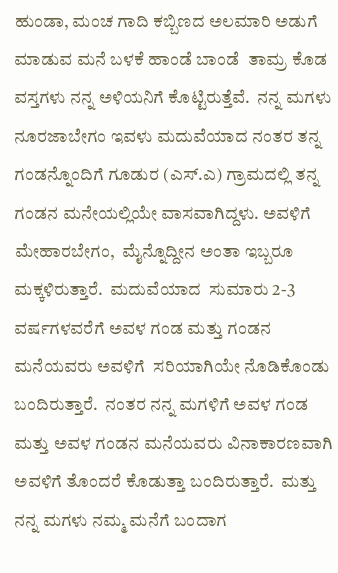ಹುಂಡಾ, ಮಂಚ ಗಾದಿ ಕಬ್ಬಿಣದ ಅಲಮಾರಿ ಅಡುಗೆ ಮಾಡುವ ಮನೆ ಬಳಕೆ ಹಾಂಡೆ ಬಾಂಡೆ  ತಾಮ್ರ ಕೊಡ  ವಸ್ತಗಳು ನನ್ನ ಅಳಿಯನಿಗೆ ಕೊಟ್ಟಿರುತ್ತೆವೆ.  ನನ್ನ ಮಗಳು  ನೂರಜಾಬೇಗಂ ಇವಳು ಮದುವೆಯಾದ ನಂತರ ತನ್ನ ಗಂಡನ್ನೊಂದಿಗೆ ಗೂಡುರ (ಎಸ್.ಎ) ಗ್ರಾಮದಲ್ಲಿ ತನ್ನ ಗಂಡನ ಮನೇಯಲ್ಲಿಯೇ ವಾಸವಾಗಿದ್ದಳು. ಅವಳಿಗೆ ಮೇಹಾರಬೇಗಂ,  ಮೈನ್ನೊದ್ದೀನ ಅಂತಾ ಇಬ್ಬರೂ ಮಕ್ಕಳಿರುತ್ತಾರೆ.  ಮದುವೆಯಾದ  ಸುಮಾರು 2-3  ವರ್ಷಗಳವರೆಗೆ ಅವಳ ಗಂಡ ಮತ್ತು ಗಂಡನ ಮನೆಯವರು ಅವಳಿಗೆ  ಸರಿಯಾಗಿಯೇ ನೊಡಿಕೊಂಡು ಬಂದಿರುತ್ತಾರೆ.  ನಂತರ ನನ್ನ ಮಗಳಿಗೆ ಅವಳ ಗಂಡ ಮತ್ತು ಅವಳ ಗಂಡನ ಮನೆಯವರು ವಿನಾಕಾರಣವಾಗಿ ಅವಳಿಗೆ ತೊಂದರೆ ಕೊಡುತ್ತಾ ಬಂದಿರುತ್ತಾರೆ.  ಮತ್ತು ನನ್ನ ಮಗಳು ನಮ್ಮ ಮನೆಗೆ ಬಂದಾಗ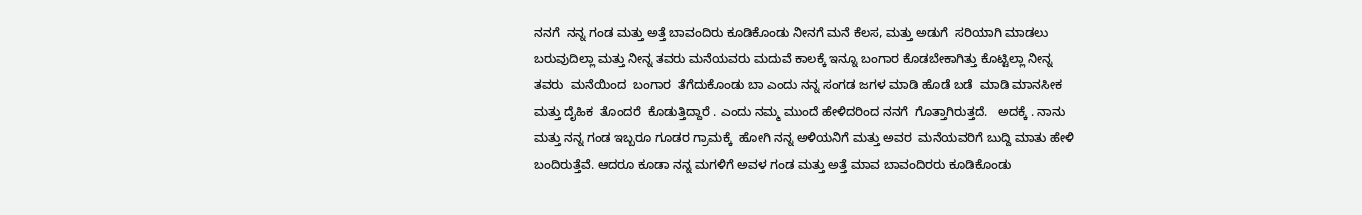ನನಗೆ  ನನ್ನ ಗಂಡ ಮತ್ತು ಅತ್ತೆ ಬಾವಂದಿರು ಕೂಡಿಕೊಂಡು ನೀನಗೆ ಮನೆ ಕೆಲಸ, ಮತ್ತು ಅಡುಗೆ  ಸರಿಯಾಗಿ ಮಾಡಲು ಬರುವುದಿಲ್ಲಾ ಮತ್ತು ನೀನ್ನ ತವರು ಮನೆಯವರು ಮದುವೆ ಕಾಲಕ್ಕೆ ಇನ್ನೂ ಬಂಗಾರ ಕೊಡಬೇಕಾಗಿತ್ತು ಕೊಟ್ಟಿಲ್ಲಾ ನೀನ್ನ ತವರು  ಮನೆಯಿಂದ  ಬಂಗಾರ  ತೆಗೆದುಕೊಂಡು ಬಾ ಎಂದು ನನ್ನ ಸಂಗಡ ಜಗಳ ಮಾಡಿ ಹೊಡೆ ಬಡೆ  ಮಾಡಿ ಮಾನಸೀಕ ಮತ್ತು ದೈಹಿಕ  ತೊಂದರೆ  ಕೊಡುತ್ತಿದ್ದಾರೆ . ಎಂದು ನಮ್ಮ ಮುಂದೆ ಹೇಳಿದರಿಂದ ನನಗೆ  ಗೊತ್ತಾಗಿರುತ್ತದೆ.   ಅದಕ್ಕೆ . ನಾನು ಮತ್ತು ನನ್ನ ಗಂಡ ಇಬ್ಬರೂ ಗೂಡರ ಗ್ರಾಮಕ್ಕೆ  ಹೋಗಿ ನನ್ನ ಅಳಿಯನಿಗೆ ಮತ್ತು ಅವರ  ಮನೆಯವರಿಗೆ ಬುದ್ದಿ ಮಾತು ಹೇಳಿ ಬಂದಿರುತ್ತೆವೆ. ಆದರೂ ಕೂಡಾ ನನ್ನ ಮಗಳಿಗೆ ಅವಳ ಗಂಡ ಮತ್ತು ಅತ್ತೆ ಮಾವ ಬಾವಂದಿರರು ಕೂಡಿಕೊಂಡು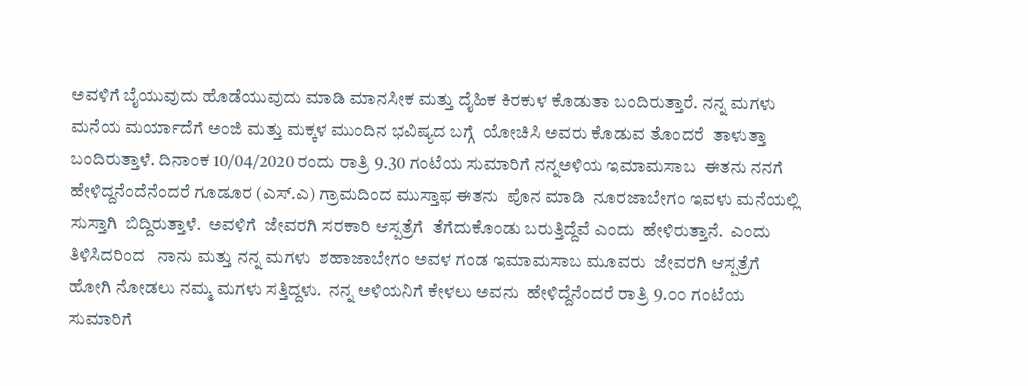ಅವಳಿಗೆ ಬೈಯುವುದು ಹೊಡೆಯುವುದು ಮಾಡಿ ಮಾನಸೀಕ ಮತ್ತು ದೈಹಿಕ ಕಿರಕುಳ ಕೊಡುತಾ ಬಂದಿರುತ್ತಾರೆ. ನನ್ನ ಮಗಳು ಮನೆಯ ಮರ್ಯಾದೆಗೆ ಅಂಜಿ ಮತ್ತು ಮಕ್ಕಳ ಮುಂದಿನ ಭವಿಷ್ಯದ ಬಗ್ಗೆ  ಯೋಚಿಸಿ ಅವರು ಕೊಡುವ ತೊಂದರೆ  ತಾಳುತ್ತಾ ಬಂದಿರುತ್ತಾಳೆ. ದಿನಾಂಕ 10/04/2020 ರಂದು ರಾತ್ರಿ 9.30 ಗಂಟೆಯ ಸುಮಾರಿಗೆ ನನ್ನಅಳಿಯ ಇಮಾಮಸಾಬ  ಈತನು ನನಗೆ  ಹೇಳಿದ್ದನೆಂದೆನೆಂದರೆ ಗೂಡೂರ (ಎಸ್.ಎ) ಗ್ರಾಮದಿಂದ ಮುಸ್ತಾಫ ಈತನು  ಪೊನ ಮಾಡಿ  ನೂರಜಾಬೇಗಂ ಇವಳು ಮನೆಯಲ್ಲಿ ಸುಸ್ತಾಗಿ  ಬಿದ್ದಿರುತ್ತಾಳೆ.  ಅವಳಿಗೆ  ಜೇವರಗಿ ಸರಕಾರಿ ಆಸ್ಪತ್ರೆಗೆ  ತೆಗೆದುಕೊಂಡು ಬರುತ್ತಿದ್ದೆವೆ ಎಂದು  ಹೇಳಿರುತ್ತಾನೆ.  ಎಂದು ತಿಳಿಸಿದರಿಂದ   ನಾನು ಮತ್ತು ನನ್ನ ಮಗಳು  ಶಹಾಜಾಬೇಗಂ ಅವಳ ಗಂಡ ಇಮಾಮಸಾಬ ಮೂವರು  ಜೇವರಗಿ ಆಸ್ಪತ್ರೆಗೆ  ಹೋಗಿ ನೋಡಲು ನಮ್ಮ ಮಗಳು ಸತ್ತಿದ್ದಳು.  ನನ್ನ ಅಳಿಯನಿಗೆ ಕೇಳಲು ಅವನು  ಹೇಳಿದ್ದೆನೆಂದರೆ ರಾತ್ರಿ 9.೦೦ ಗಂಟೆಯ ಸುಮಾರಿಗೆ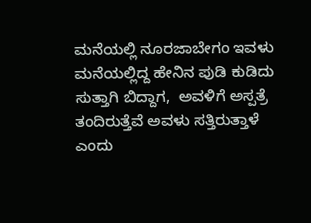ಮನೆಯಲ್ಲಿ ನೂರಜಾಬೇಗಂ ಇವಳು ಮನೆಯಲ್ಲಿದ್ದ ಹೇನಿನ ಪುಡಿ ಕುಡಿದು ಸುತ್ತಾಗಿ ಬಿದ್ದಾಗ,  ಅವಳಿಗೆ ಅಸ್ಪತ್ರೆ ತಂದಿರುತ್ತೆವೆ ಅವಳು ಸತ್ತಿರುತ್ತಾಳೆ ಎಂದು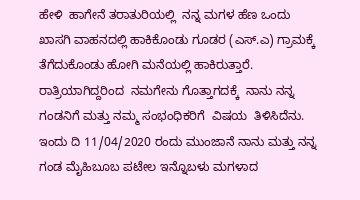ಹೇಳಿ  ಹಾಗೇನೆ ತರಾತುರಿಯಲ್ಲಿ  ನನ್ನ ಮಗಳ ಹೆಣ ಒಂದು ಖಾಸಗಿ ವಾಹನದಲ್ಲಿ ಹಾಕಿಕೊಂಡು ಗೂಡರ (ಎಸ್.ಎ) ಗ್ರಾಮಕ್ಕೆ  ತೆಗೆದುಕೊಂಡು ಹೋಗಿ ಮನೆಯಲ್ಲಿ ಹಾಕಿರುತ್ತಾರೆ. ರಾತ್ರಿಯಾಗಿದ್ದರಿಂದ  ನಮಗೇನು ಗೊತ್ತಾಗದಕ್ಕೆ  ನಾನು ನನ್ನ ಗಂಡನಿಗೆ ಮತ್ತು ನಮ್ಮ ಸಂಭಂಧಿಕರಿಗೆ  ವಿಷಯ  ತಿಳಿಸಿದೆನು.  ಇಂದು ದಿ 11/04/2020 ರಂದು ಮುಂಜಾನೆ ನಾನು ಮತ್ತು ನನ್ನ ಗಂಡ ಮೈಹಿಬೂಬ ಪಟೇಲ ಇನ್ನೊಬಳು ಮಗಳಾದ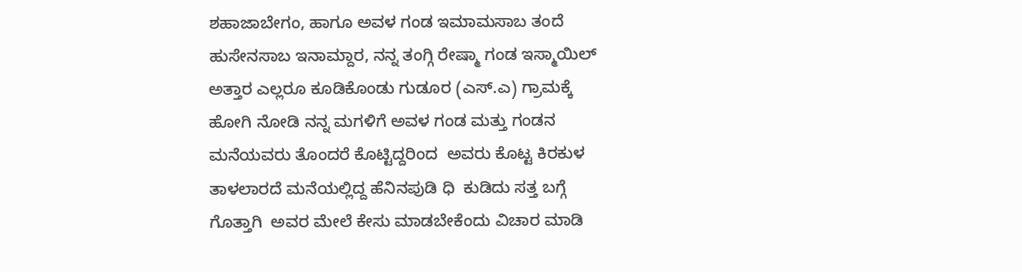ಶಹಾಜಾಬೇಗಂ, ಹಾಗೂ ಅವಳ ಗಂಡ ಇಮಾಮಸಾಬ ತಂದೆ  ಹುಸೇನಸಾಬ ಇನಾಮ್ದಾರ, ನನ್ನ ತಂಗ್ಗಿ ರೇಷ್ಮಾ ಗಂಡ ಇಸ್ಮಾಯಿಲ್ ಅತ್ತಾರ ಎಲ್ಲರೂ ಕೂಡಿಕೊಂಡು ಗುಡೂರ (ಎಸ್.ಎ) ಗ್ರಾಮಕ್ಕೆ ಹೋಗಿ ನೋಡಿ ನನ್ನ ಮಗಳಿಗೆ ಅವಳ ಗಂಡ ಮತ್ತು ಗಂಡನ ಮನೆಯವರು ತೊಂದರೆ ಕೊಟ್ಟಿದ್ದರಿಂದ  ಅವರು ಕೊಟ್ಟ ಕಿರಕುಳ ತಾಳಲಾರದೆ ಮನೆಯಲ್ಲಿದ್ದ ಹೆನಿನಪುಡಿ ಧಿ  ಕುಡಿದು ಸತ್ತ ಬಗ್ಗೆ ಗೊತ್ತಾಗಿ  ಅವರ ಮೇಲೆ ಕೇಸು ಮಾಡಬೇಕೆಂದು ವಿಚಾರ ಮಾಡಿ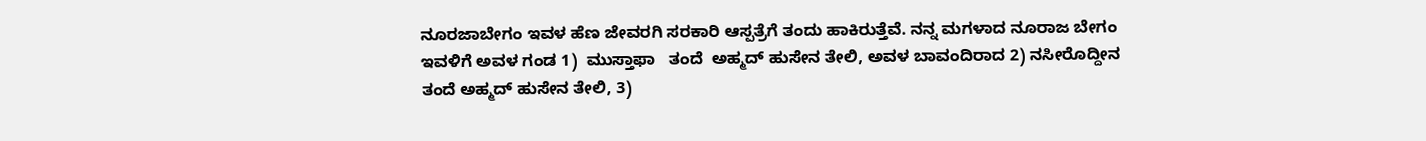ನೂರಜಾಬೇಗಂ ಇವಳ ಹೆಣ ಜೇವರಗಿ ಸರಕಾರಿ ಆಸ್ಪತ್ರೆಗೆ ತಂದು ಹಾಕಿರುತ್ತೆವೆ. ನನ್ನ ಮಗಳಾದ ನೂರಾಜ ಬೇಗಂ ಇವಳಿಗೆ ಅವಳ ಗಂಡ 1)  ಮುಸ್ತಾಫಾ   ತಂದೆ  ಅಹ್ಮದ್ ಹುಸೇನ ತೇಲಿ, ಅವಳ ಬಾವಂದಿರಾದ 2) ನಸೀರೊದ್ದೀನ ತಂದೆ ಅಹ್ಮದ್ ಹುಸೇನ ತೇಲಿ, 3)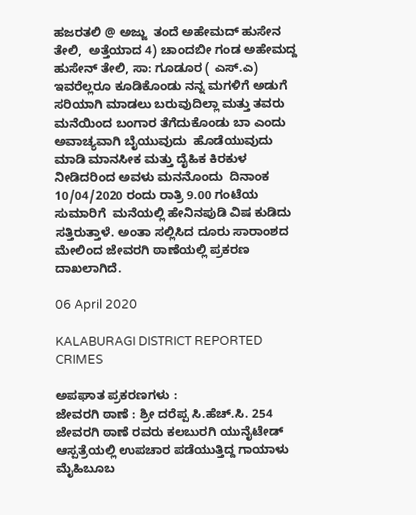ಹಜರತಲಿ @ ಅಜ್ಜು  ತಂದೆ ಅಹೇಮದ್ ಹುಸೇನ ತೇಲಿ,  ಅತ್ತೆಯಾದ 4) ಚಾಂದಬೀ ಗಂಡ ಅಹೇಮದ್ದ ಹುಸೇನ್ ತೇಲಿ, ಸಾ: ಗೂಡೂರ ( ಎಸ್.ಎ) ಇವರೆಲ್ಲರೂ ಕೂಡಿಕೊಂಡು ನನ್ನ ಮಗಳಿಗೆ ಅಡುಗೆ ಸರಿಯಾಗಿ ಮಾಡಲು ಬರುವುದಿಲ್ಲಾ ಮತ್ತು ತವರು ಮನೆಯಿಂದ ಬಂಗಾರ ತೆಗೆದುಕೊಂಡು ಬಾ ಎಂದು ಅವಾಚ್ಯವಾಗಿ ಬೈಯುವುದು  ಹೊಡೆಯುವುದು ಮಾಡಿ ಮಾನಸೀಕ ಮತ್ತು ದೈಹಿಕ ಕಿರಕುಳ ನೀಡಿದರಿಂದ ಅವಳು ಮನನೊಂದು  ದಿನಾಂಕ 10/04/2020 ರಂದು ರಾತ್ರಿ 9.00 ಗಂಟೆಯ ಸುಮಾರಿಗೆ  ಮನೆಯಲ್ಲಿ ಹೇನಿನಪುಡಿ ವಿಷ ಕುಡಿದು ಸತ್ತಿರುತ್ತಾಳೆ. ಅಂತಾ ಸಲ್ಲಿಸಿದ ದೂರು ಸಾರಾಂಶದ ಮೇಲಿಂದ ಜೇವರಗಿ ಠಾಣೆಯಲ್ಲಿ ಪ್ರಕರಣ ದಾಖಲಾಗಿದೆ.

06 April 2020

KALABURAGI DISTRICT REPORTED CRIMES

ಅಪಘಾತ ಪ್ರಕರಣಗಳು :
ಜೇವರಗಿ ಠಾಣೆ : ಶ್ರೀ ದರೆಪ್ಪ ಸಿ.ಹೆಚ್.ಸಿ. 254 ಜೇವರಗಿ ಠಾಣೆ ರವರು ಕಲಬುರಗಿ ಯುನೈಟೇಡ್ ಆಸ್ಪತ್ರೆಯಲ್ಲಿ ಉಪಚಾರ ಪಡೆಯುತ್ತಿದ್ದ ಗಾಯಾಳು ಮೈಹಿಬೂಬ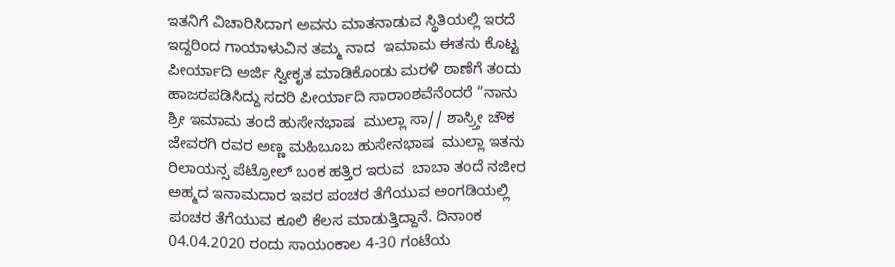ಇತನಿಗೆ ವಿಚಾರಿಸಿದಾಗ ಅವನು ಮಾತನಾಡುವ ಸ್ಥಿತಿಯಲ್ಲಿ ಇರದೆ ಇದ್ದರಿಂದ ಗಾಯಾಳುವಿನ ತಮ್ಮ ನಾದ  ಇಮಾಮ ಈತನು ಕೊಟ್ಟ ಪೀರ್ಯಾದಿ ಅರ್ಜಿ ಸ್ವೀಕೃತ ಮಾಡಿಕೊಂಡು ಮರಳಿ ಠಾಣೆಗೆ ತಂದು ಹಾಜರಪಡಿಸಿದ್ದು ಸದರಿ ಪೀರ್ಯಾದಿ ಸಾರಾಂಶವೆನೆಂದರೆ “ನಾನು
ಶ್ರೀ ಇಮಾಮ ತಂದೆ ಹುಸೇನಭಾಷ  ಮುಲ್ಲಾ ಸಾ// ಶಾಸ್ರ್ತೀ ಚೌಕ ಜೇವರಗಿ ರವರ ಅಣ್ಣ ಮಹಿಬೂಬ ಹುಸೇನಭಾಷ  ಮುಲ್ಲಾ ಇತನು ರಿಲಾಯನ್ಸ ಪೆಟ್ರೋಲ್ ಬಂಕ ಹತ್ತಿರ ಇರುವ  ಬಾಬಾ ತಂದೆ ನಜೀರ ಅಹ್ಮದ ಇನಾಮದಾರ ಇವರ ಪಂಚರ ತೆಗೆಯುವ ಅಂಗಡಿಯಲ್ಲಿ ಪಂಚರ ತೆಗೆಯುವ ಕೂಲಿ ಕೆಲಸ ಮಾಡುತ್ತಿದ್ದಾನೆ. ದಿನಾಂಕ 04.04.2020 ರಂದು ಸಾಯಂಕಾಲ 4-30 ಗಂಟೆಯ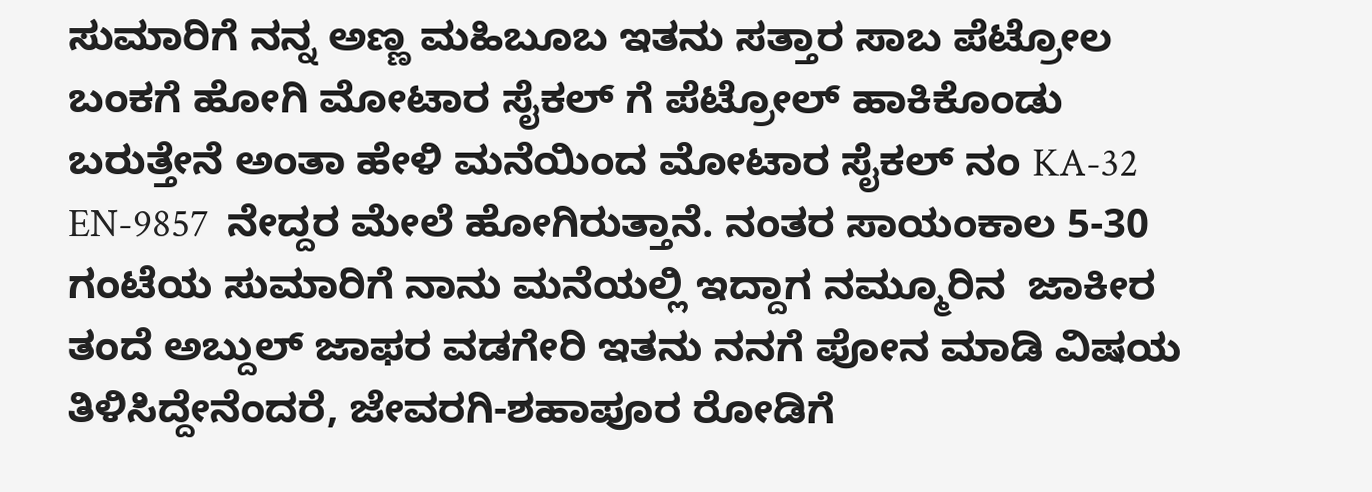ಸುಮಾರಿಗೆ ನನ್ನ ಅಣ್ಣ ಮಹಿಬೂಬ ಇತನು ಸತ್ತಾರ ಸಾಬ ಪೆಟ್ರೋಲ ಬಂಕಗೆ ಹೋಗಿ ಮೋಟಾರ ಸೈಕಲ್ ಗೆ ಪೆಟ್ರೋಲ್ ಹಾಕಿಕೊಂಡು ಬರುತ್ತೇನೆ ಅಂತಾ ಹೇಳಿ ಮನೆಯಿಂದ ಮೋಟಾರ ಸೈಕಲ್ ನಂ KA-32 EN-9857  ನೇದ್ದರ ಮೇಲೆ ಹೋಗಿರುತ್ತಾನೆ. ನಂತರ ಸಾಯಂಕಾಲ 5-30 ಗಂಟೆಯ ಸುಮಾರಿಗೆ ನಾನು ಮನೆಯಲ್ಲಿ ಇದ್ದಾಗ ನಮ್ಮೂರಿನ  ಜಾಕೀರ ತಂದೆ ಅಬ್ದುಲ್ ಜಾಫರ ವಡಗೇರಿ ಇತನು ನನಗೆ ಪೋನ ಮಾಡಿ ವಿಷಯ ತಿಳಿಸಿದ್ದೇನೆಂದರೆ, ಜೇವರಗಿ-ಶಹಾಪೂರ ರೋಡಿಗೆ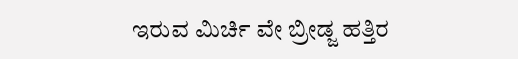ಇರುವ ಮಿರ್ಚಿ ವೇ ಬ್ರೀಡ್ಜ ಹತ್ತಿರ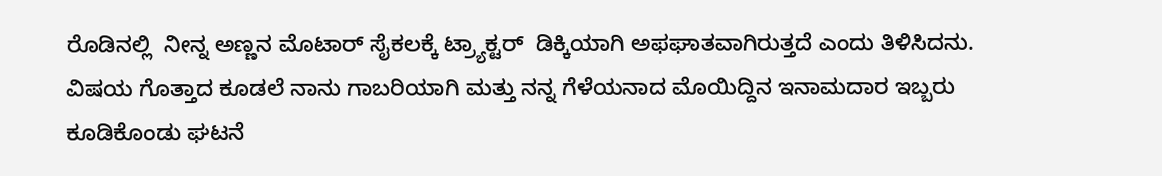ರೊಡಿನಲ್ಲಿ  ನೀನ್ನ ಅಣ್ಣನ ಮೊಟಾರ್ ಸೈಕಲಕ್ಕೆ ಟ್ರ್ಯಾಕ್ಟರ್  ಡಿಕ್ಕಿಯಾಗಿ ಅಫಘಾತವಾಗಿರುತ್ತದೆ ಎಂದು ತಿಳಿಸಿದನು. ವಿಷಯ ಗೊತ್ತಾದ ಕೂಡಲೆ ನಾನು ಗಾಬರಿಯಾಗಿ ಮತ್ತು ನನ್ನ ಗೆಳೆಯನಾದ ಮೊಯಿದ್ದಿನ ಇನಾಮದಾರ ಇಬ್ಬರು ಕೂಡಿಕೊಂಡು ಘಟನೆ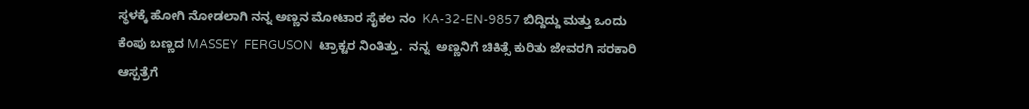ಸ್ಥಳಕ್ಕೆ ಹೋಗಿ ನೋಡಲಾಗಿ ನನ್ನ ಅಣ್ಣನ ಮೋಟಾರ ಸೈಕಲ ನಂ  KA-32-EN-9857 ಬಿದ್ದಿದ್ದು ಮತ್ತು ಒಂದು ಕೆಂಪು ಬಣ್ಣದ MASSEY  FERGUSON  ಟ್ರಾಕ್ಟರ ನಿಂತಿತ್ತು.  ನನ್ನ  ಅಣ್ಣನಿಗೆ ಚಿಕಿತ್ಸೆ ಕುರಿತು ಜೇವರಗಿ ಸರಕಾರಿ ಆಸ್ಪತ್ರೆಗೆ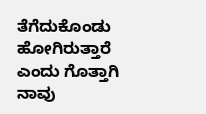ತೆಗೆದುಕೊಂಡು ಹೋಗಿರುತ್ತಾರೆ ಎಂದು ಗೊತ್ತಾಗಿ ನಾವು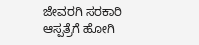ಜೇವರಗಿ ಸರಕಾರಿ ಆಸ್ಪತ್ರೆಗೆ ಹೋಗಿ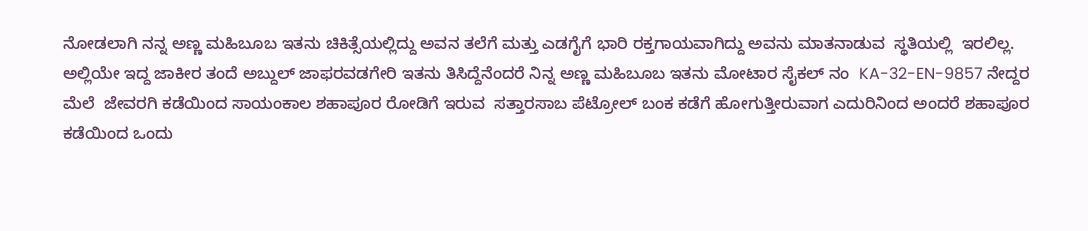ನೋಡಲಾಗಿ ನನ್ನ ಅಣ್ಣ ಮಹಿಬೂಬ ಇತನು ಚಿಕಿತ್ಸೆಯಲ್ಲಿದ್ದು ಅವನ ತಲೆಗೆ ಮತ್ತು ಎಡಗೈಗೆ ಭಾರಿ ರಕ್ತಗಾಯವಾಗಿದ್ದು ಅವನು ಮಾತನಾಡುವ  ಸ್ಥತಿಯಲ್ಲಿ  ಇರಲಿಲ್ಲ.  ಅಲ್ಲಿಯೇ ಇದ್ದ ಜಾಕೀರ ತಂದೆ ಅಬ್ದುಲ್ ಜಾಫರವಡಗೇರಿ ಇತನು ತಿಸಿದ್ದೆನೆಂದರೆ ನಿನ್ನ ಅಣ್ಣ ಮಹಿಬೂಬ ಇತನು ಮೋಟಾರ ಸೈಕಲ್ ನಂ  KA-32-EN-9857 ನೇದ್ದರ ಮೆಲೆ  ಜೇವರಗಿ ಕಡೆಯಿಂದ ಸಾಯಂಕಾಲ ಶಹಾಪೂರ ರೋಡಿಗೆ ಇರುವ  ಸತ್ತಾರಸಾಬ ಪೆಟ್ರೋಲ್ ಬಂಕ ಕಡೆಗೆ ಹೋಗುತ್ತೀರುವಾಗ ಎದುರಿನಿಂದ ಅಂದರೆ ಶಹಾಪೂರ ಕಡೆಯಿಂದ ಒಂದು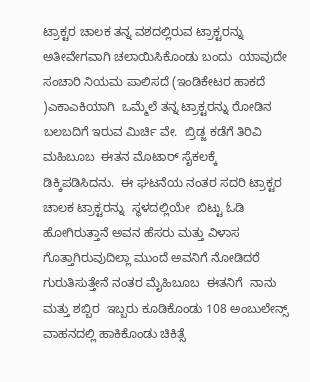ಟ್ರಾಕ್ಟರ ಚಾಲಕ ತನ್ನ ವಶದಲ್ಲಿರುವ ಟ್ರಾಕ್ಟರನ್ನು ಅತೀವೇಗವಾಗಿ ಚಲಾಯಿಸಿಕೊಂಡು ಬಂದು  ಯಾವುದೇ ಸಂಚಾರಿ ನಿಯಮ ಪಾಲಿಸದೆ (ಇಂಡಿಕೇಟರ ಹಾಕದೆ )ಎಕಾಎಕಿಯಾಗಿ  ಒಮ್ಮೆಲೆ ತನ್ನ ಟ್ರಾಕ್ಟರನ್ನು ರೋಡಿನ ಬಲಬದಿಗೆ ಇರುವ ಮಿರ್ಚಿ ವೇ.  ಬ್ರಿಡ್ಜ ಕಡೆಗೆ ತಿರಿವಿ ಮಹಿಬೂಬ  ಈತನ ಮೊಟಾರ್ ಸೈಕಲಕ್ಕೆ  ಡಿಕ್ಕಿಪಡಿಸಿದನು.  ಈ ಘಟನೆಯ ನಂತರ ಸದರಿ ಟ್ರಾಕ್ಟರ  ಚಾಲಕ ಟ್ರಾಕ್ಟರನ್ನು  ಸ್ಥಳದಲ್ಲಿಯೇ  ಬಿಟ್ಟು ಓಡಿ ಹೋಗಿರುತ್ತಾನೆ ಅವನ ಹೆಸರು ಮತ್ತು ವಿಳಾಸ ಗೊತ್ತಾಗಿರುವುದಿಲ್ಲಾ ಮುಂದೆ ಅವನಿಗೆ ನೋಡಿದರೆ ಗುರುತಿಸುತ್ತೇನೆ ನಂತರ ಮೈಹಿಬೂಬ  ಈತನಿಗೆ  ನಾನು ಮತ್ತು ಶಬ್ಬಿರ  ಇಬ್ಬರು ಕೂಡಿಕೊಂಡು 108 ಅಂಬುಲೇನ್ಸ್ ವಾಹನದಲ್ಲಿ ಹಾಕಿಕೊಂಡು ಚಿಕಿತ್ಸೆ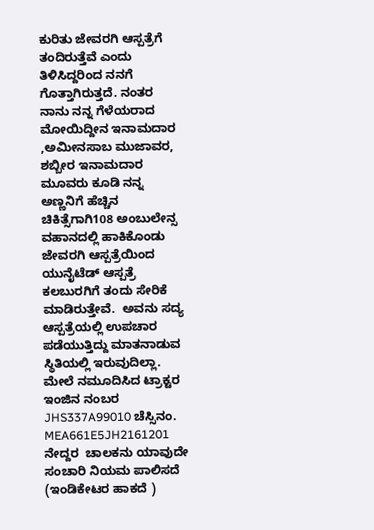ಕುರಿತು ಜೇವರಗಿ ಆಸ್ಪತ್ರೆಗೆ ತಂದಿರುತ್ತೆವೆ ಎಂದು ತಿಳಿಸಿದ್ದರಿಂದ ನನಗೆ ಗೊತ್ತಾಗಿರುತ್ತದೆ. ನಂತರ ನಾನು ನನ್ನ ಗೆಳೆಯರಾದ ಮೋಯಿದ್ದೀನ ಇನಾಮದಾರ ,ಅಮೀನಸಾಬ ಮುಜಾವರ, ಶಬ್ಬೀರ ಇನಾಮದಾರ ಮೂವರು ಕೂಡಿ ನನ್ನ ಅಣ್ಣನಿಗೆ ಹೆಚ್ಚಿನ ಚಿಕಿತ್ಸೆಗಾಗಿ108 ಅಂಬುಲೇನ್ಸ ವಹಾನದಲ್ಲಿ ಹಾಕಿಕೊಂಡು ಜೇವರಗಿ ಆಸ್ಪತ್ರೆಯಿಂದ ಯುನೈಟೆಡ್ ಆಸ್ಪತ್ರೆ ಕಲಬುರಗಿಗೆ ತಂದು ಸೇರಿಕೆ ಮಾಡಿರುತ್ತೇವೆ.  ಅವನು ಸದ್ಯ ಆಸ್ಪತ್ರೆಯಲ್ಲಿ ಉಪಚಾರ ಪಡೆಯುತ್ತಿದ್ದು ಮಾತನಾಡುವ ಸ್ಥಿತಿಯಲ್ಲಿ ಇರುವುದಿಲ್ಲಾ. ಮೇಲೆ ನಮೂದಿಸಿದ ಟ್ರಾಕ್ಟರ ಇಂಜಿನ ನಂಬರ JHS337A99010 ಚೆಸ್ಸಿನಂ. MEA661E5JH2161201 ನೇದ್ದರ  ಚಾಲಕನು ಯಾವುದೇ ಸಂಚಾರಿ ನಿಯಮ ಪಾಲಿಸದೆ (ಇಂಡಿಕೇಟರ ಹಾಕದೆ )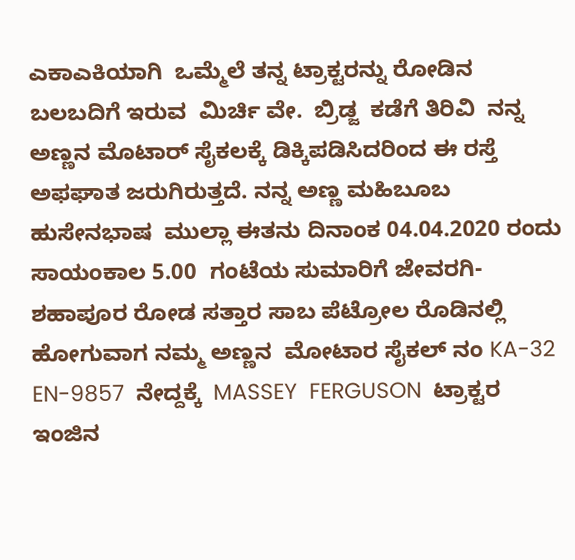ಎಕಾಎಕಿಯಾಗಿ  ಒಮ್ಮೆಲೆ ತನ್ನ ಟ್ರಾಕ್ಟರನ್ನು ರೋಡಿನ ಬಲಬದಿಗೆ ಇರುವ  ಮಿರ್ಚಿ ವೇ.  ಬ್ರಿಡ್ಜ  ಕಡೆಗೆ ತಿರಿವಿ  ನನ್ನ ಅಣ್ಣನ ಮೊಟಾರ್ ಸೈಕಲಕ್ಕೆ ಡಿಕ್ಕಿಪಡಿಸಿದರಿಂದ ಈ ರಸ್ತೆ ಅಫಘಾತ ಜರುಗಿರುತ್ತದೆ. ನನ್ನ ಅಣ್ಣ ಮಹಿಬೂಬ ಹುಸೇನಭಾಷ  ಮುಲ್ಲಾ ಈತನು ದಿನಾಂಕ 04.04.2020 ರಂದು ಸಾಯಂಕಾಲ 5.00  ಗಂಟೆಯ ಸುಮಾರಿಗೆ ಜೇವರಗಿ- ಶಹಾಪೂರ ರೋಡ ಸತ್ತಾರ ಸಾಬ ಪೆಟ್ರೋಲ ರೊಡಿನಲ್ಲಿ ಹೋಗುವಾಗ ನಮ್ಮ ಅಣ್ಣನ  ಮೋಟಾರ ಸೈಕಲ್ ನಂ KA-32 EN-9857  ನೇದ್ದಕ್ಕೆ  MASSEY  FERGUSON  ಟ್ರಾಕ್ಟರ ಇಂಜಿನ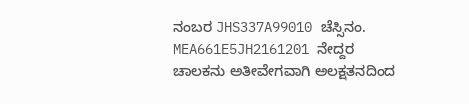ನಂಬರ JHS337A99010 ಚೆಸ್ಸಿನಂ. MEA661E5JH2161201 ನೇದ್ದರ ಚಾಲಕನು ಅತೀವೇಗವಾಗಿ ಅಲಕ್ಷತನದಿಂದ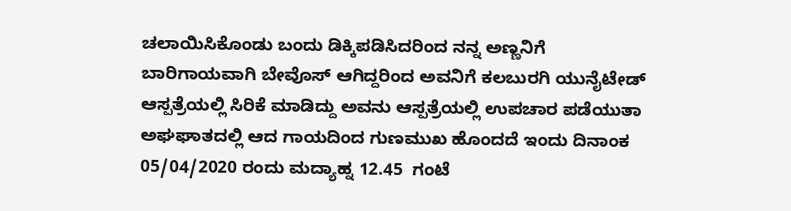ಚಲಾಯಿಸಿಕೊಂಡು ಬಂದು ಡಿಕ್ಕಿಪಡಿಸಿದರಿಂದ ನನ್ನ ಅಣ್ಣನಿಗೆ ಬಾರಿಗಾಯವಾಗಿ ಬೇವೊಸ್ ಆಗಿದ್ದರಿಂದ ಅವನಿಗೆ ಕಲಬುರಗಿ ಯುನೈಟೇಡ್ ಆಸ್ಪತ್ರೆಯಲ್ಲಿ ಸಿರಿಕೆ ಮಾಡಿದ್ದು ಅವನು ಆಸ್ಪತ್ರೆಯಲ್ಲಿ ಉಪಚಾರ ಪಡೆಯುತಾ ಅಘಘಾತದಲ್ಲಿ ಆದ ಗಾಯದಿಂದ ಗುಣಮುಖ ಹೊಂದದೆ ಇಂದು ದಿನಾಂಕ 05/04/2020 ರಂದು ಮದ್ಯಾಹ್ನ 12.45  ಗಂಟೆ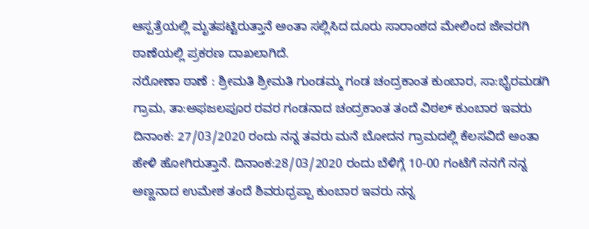ಆಸ್ಪತ್ರೆಯಲ್ಲಿ ಮೃತಪಟ್ಟಿರುತ್ತಾನೆ ಅಂತಾ ಸಲ್ಲಿಸಿದ ದೂರು ಸಾರಾಂಶದ ಮೇಲಿಂದ ಜೇವರಗಿ ಠಾಣೆಯಲ್ಲಿ ಪ್ರಕರಣ ದಾಖಲಾಗಿದೆ.
ನರೋಣಾ ಠಾಣೆ : ಶ್ರೀಮತಿ ಶ್ರೀಮತಿ ಗುಂಡಮ್ಮ ಗಂಡ ಚಂದ್ರಕಾಂತ ಕುಂಬಾರ, ಸಾ:ಭೈರಮಡಗಿ ಗ್ರಾಮ, ತಾ:ಅಫಜಲಪೂರ ರವರ ಗಂಡನಾದ ಚಂದ್ರಕಾಂತ ತಂದೆ ವಿಠಲ್ ಕುಂಬಾರ ಇವರು ದಿನಾಂಕ: 27/03/2020 ರಂದು ನನ್ನ ತವರು ಮನೆ ಬೋದನ ಗ್ರಾಮದಲ್ಲಿ ಕೆಲಸವಿದೆ ಅಂತಾ ಹೇಳಿ ಹೋಗಿರುತ್ತಾನೆ. ದಿನಾಂಕ:28/03/2020 ರಂದು ಬೆಳಿಗ್ಗೆ 10-00 ಗಂಟೆಗೆ ನನಗೆ ನನ್ನ ಅಣ್ಣನಾದ ಉಮೇಶ ತಂದೆ ಶಿವರುಧ್ರಪ್ಪಾ ಕುಂಬಾರ ಇವರು ನನ್ನ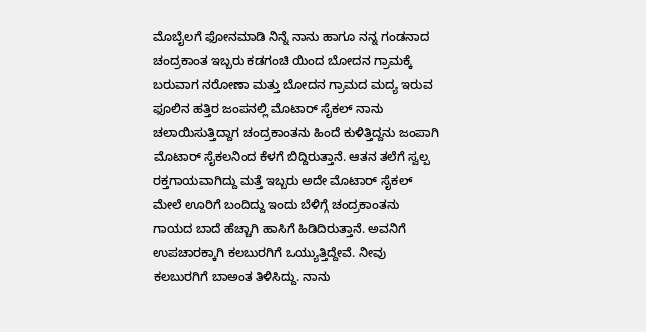ಮೊಬೈಲಗೆ ಫೋನಮಾಡಿ ನಿನ್ನೆ ನಾನು ಹಾಗೂ ನನ್ನ ಗಂಡನಾದ ಚಂದ್ರಕಾಂತ ಇಬ್ಬರು ಕಡಗಂಚಿ ಯಿಂದ ಬೋದನ ಗ್ರಾಮಕ್ಕೆ ಬರುವಾಗ ನರೋಣಾ ಮತ್ತು ಬೋದನ ಗ್ರಾಮದ ಮದ್ಯ ಇರುವ ಫೂಲಿನ ಹತ್ತಿರ ಜಂಪನಲ್ಲಿ ಮೊಟಾರ್ ಸೈಕಲ್ ನಾನು ಚಲಾಯಿಸುತ್ತಿದ್ದಾಗ ಚಂದ್ರಕಾಂತನು ಹಿಂದೆ ಕುಳಿತ್ತಿದ್ದನು ಜಂಪಾಗಿ ಮೊಟಾರ್ ಸೈಕಲನಿಂದ ಕೆಳಗೆ ಬಿದ್ದಿರುತ್ತಾನೆ. ಆತನ ತಲೆಗೆ ಸ್ವಲ್ಪ ರಕ್ತಗಾಯವಾಗಿದ್ದು ಮತ್ತೆ ಇಬ್ಬರು ಅದೇ ಮೊಟಾರ್ ಸೈಕಲ್ ಮೇಲೆ ಊರಿಗೆ ಬಂದಿದ್ದು ಇಂದು ಬೆಳಿಗ್ಗೆ ಚಂದ್ರಕಾಂತನು ಗಾಯದ ಬಾದೆ ಹೆಚ್ಚಾಗಿ ಹಾಸಿಗೆ ಹಿಡಿದಿರುತ್ತಾನೆ. ಅವನಿಗೆ ಉಪಚಾರಕ್ಕಾಗಿ ಕಲಬುರಗಿಗೆ ಒಯ್ಯುತ್ತಿದ್ದೇವೆ. ನೀವು ಕಲಬುರಗಿಗೆ ಬಾಅಂತ ತಿಳಿಸಿದ್ದು. ನಾನು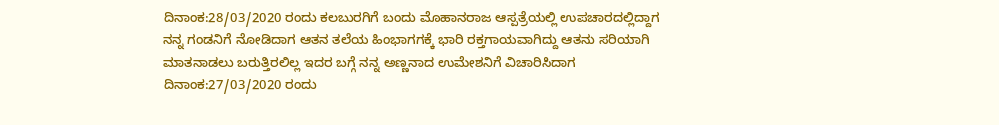ದಿನಾಂಕ:28/03/2020 ರಂದು ಕಲಬುರಗಿಗೆ ಬಂದು ಮೊಹಾನರಾಜ ಆಸ್ಪತ್ರೆಯಲ್ಲಿ ಉಪಚಾರದಲ್ಲಿದ್ದಾಗ ನನ್ನ ಗಂಡನಿಗೆ ನೋಡಿದಾಗ ಆತನ ತಲೆಯ ಹಿಂಭಾಗಗಕ್ಕೆ ಭಾರಿ ರಕ್ತಗಾಯವಾಗಿದ್ದು ಆತನು ಸರಿಯಾಗಿ ಮಾತನಾಡಲು ಬರುತ್ತಿರಲಿಲ್ಲ ಇದರ ಬಗ್ಗೆ ನನ್ನ ಅಣ್ಣನಾದ ಉಮೇಶನಿಗೆ ವಿಚಾರಿಸಿದಾಗ ದಿನಾಂಕ:27/03/2020 ರಂದು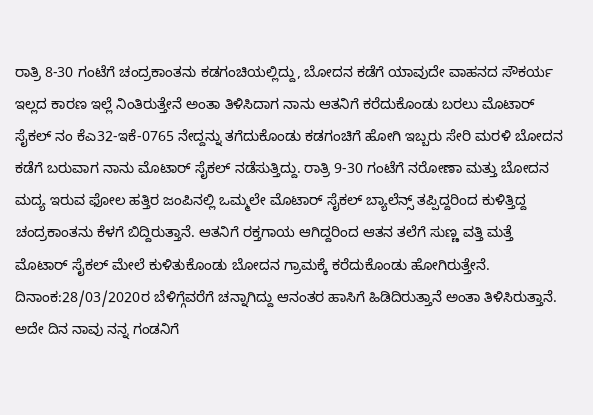ರಾತ್ರಿ 8-30 ಗಂಟೆಗೆ ಚಂದ್ರಕಾಂತನು ಕಡಗಂಚಿಯಲ್ಲಿದ್ದು, ಬೋದನ ಕಡೆಗೆ ಯಾವುದೇ ವಾಹನದ ಸೌಕರ್ಯ ಇಲ್ಲದ ಕಾರಣ ಇಲ್ಲೆ ನಿಂತಿರುತ್ತೇನೆ ಅಂತಾ ತಿಳಿಸಿದಾಗ ನಾನು ಆತನಿಗೆ ಕರೆದುಕೊಂಡು ಬರಲು ಮೊಟಾರ್ ಸೈಕಲ್ ನಂ ಕೆಎ32-ಇಕೆ-0765 ನೇದ್ದನ್ನು ತಗೆದುಕೊಂಡು ಕಡಗಂಚಿಗೆ ಹೋಗಿ ಇಬ್ಬರು ಸೇರಿ ಮರಳಿ ಬೋದನ ಕಡೆಗೆ ಬರುವಾಗ ನಾನು ಮೊಟಾರ್ ಸೈಕಲ್ ನಡೆಸುತ್ತಿದ್ದು. ರಾತ್ರಿ 9-30 ಗಂಟೆಗೆ ನರೋಣಾ ಮತ್ತು ಬೋದನ ಮದ್ಯ ಇರುವ ಫೋಲ ಹತ್ತಿರ ಜಂಪಿನಲ್ಲಿ ಒಮ್ಮಲೇ ಮೊಟಾರ್ ಸೈಕಲ್ ಬ್ಯಾಲೆನ್ಸ್ ತಪ್ಪಿದ್ದರಿಂದ ಕುಳಿತ್ತಿದ್ದ ಚಂದ್ರಕಾಂತನು ಕೆಳಗೆ ಬಿದ್ದಿರುತ್ತಾನೆ. ಆತನಿಗೆ ರಕ್ತಗಾಯ ಆಗಿದ್ದರಿಂದ ಆತನ ತಲೆಗೆ ಸುಣ್ಣ ವತ್ತಿ ಮತ್ತೆ ಮೊಟಾರ್ ಸೈಕಲ್ ಮೇಲೆ ಕುಳಿತುಕೊಂಡು ಬೋದನ ಗ್ರಾಮಕ್ಕೆ ಕರೆದುಕೊಂಡು ಹೋಗಿರುತ್ತೇನೆ. ದಿನಾಂಕ:28/03/2020ರ ಬೆಳಿಗ್ಗೆವರೆಗೆ ಚನ್ನಾಗಿದ್ದು ಆನಂತರ ಹಾಸಿಗೆ ಹಿಡಿದಿರುತ್ತಾನೆ ಅಂತಾ ತಿಳಿಸಿರುತ್ತಾನೆ. ಅದೇ ದಿನ ನಾವು ನನ್ನ ಗಂಡನಿಗೆ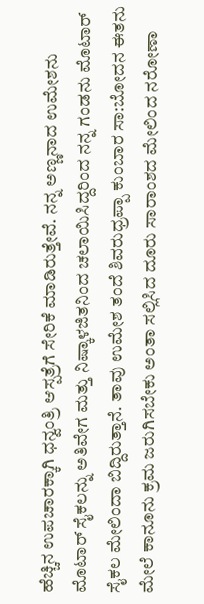ಹೆಚ್ಚಿನ ಉಪಚಾರಕ್ಕಾಗಿ ಧನ್ವಂತ್ರಿ ಆಸ್ಪತ್ರೆಗೆ ಸೇರಿಕೆ ಮಾಡಿರುತ್ತೇವೆ. ನನ್ನ ಅಣ್ಣನಾದ ಉಮೇಶನು ಮೊಟಾರ್ ಸೈಕಲನ್ನು ಅತಿವೇಗ ಮತ್ತು ನಿಷ್ಕಾಳಜಿತನಿಂದ ಚಲಾಯಿಸಿದ್ದರಿಂದ ನನ್ನ ಗಂಡನು ಮೊಟಾರ್ ಸೈಕಲ ಮೇಲಿಂದಾ ಬಿದ್ದಿರುತ್ತಾನೆ. ತಾವು ಉಮೇಶ ತಂದೆ ಶಿವರುಧ್ರಪ್ಪಾ ಕುಂಬಾರ ಸಾ:ಬೋದನ ಈತನು ಮೇಲೆ ಕಾನೂನು ಕ್ರಮ ಜರುಗಿಸಬೇಕು ಅಂತಾ ಸಲ್ಲಿಸಿದ ದೂರು ಸಾರಾಂಶದ ಮೇಲಿಂದ ನರೋಣಾ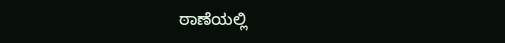ಠಾಣೆಯಲ್ಲಿ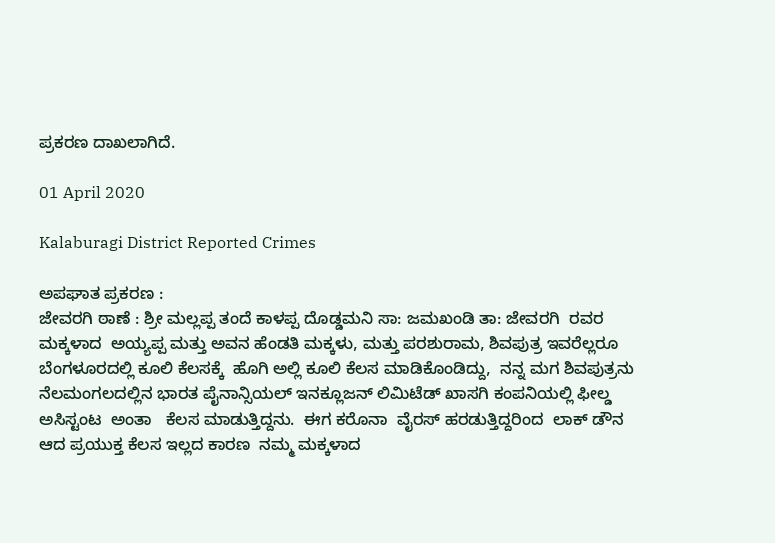ಪ್ರಕರಣ ದಾಖಲಾಗಿದೆ.

01 April 2020

Kalaburagi District Reported Crimes

ಅಪಘಾತ ಪ್ರಕರಣ :
ಜೇವರಗಿ ಠಾಣೆ : ಶ್ರೀ ಮಲ್ಲಪ್ಪ ತಂದೆ ಕಾಳಪ್ಪ ದೊಡ್ಡಮನಿ ಸಾ: ಜಮಖಂಡಿ ತಾ: ಜೇವರಗಿ  ರವರ ಮಕ್ಕಳಾದ  ಅಯ್ಯಪ್ಪ ಮತ್ತು ಅವನ ಹೆಂಡತಿ ಮಕ್ಕಳು, ಮತ್ತು ಪರಶುರಾಮ, ಶಿವಪುತ್ರ ಇವರೆಲ್ಲರೂ ಬೆಂಗಳೂರದಲ್ಲಿ ಕೂಲಿ ಕೆಲಸಕ್ಕೆ  ಹೊಗಿ ಅಲ್ಲಿ ಕೂಲಿ ಕೆಲಸ ಮಾಡಿಕೊಂಡಿದ್ದು,  ನನ್ನ ಮಗ ಶಿವಪುತ್ರನು  ನೆಲಮಂಗಲದಲ್ಲಿನ ಭಾರತ ಪೈನಾನ್ಸಿಯಲ್ ಇನಕ್ಲೂಜನ್ ಲಿಮಿಟೆಡ್ ಖಾಸಗಿ ಕಂಪನಿಯಲ್ಲಿ ಫೀಲ್ಡ ಅಸಿಸ್ಟಂಟ  ಅಂತಾ   ಕೆಲಸ ಮಾಡುತ್ತಿದ್ದನು.  ಈಗ ಕರೊನಾ  ವೈರಸ್ ಹರಡುತ್ತಿದ್ದರಿಂದ  ಲಾಕ್ ಡೌನ ಆದ ಪ್ರಯುಕ್ತ ಕೆಲಸ ಇಲ್ಲದ ಕಾರಣ  ನಮ್ಮ ಮಕ್ಕಳಾದ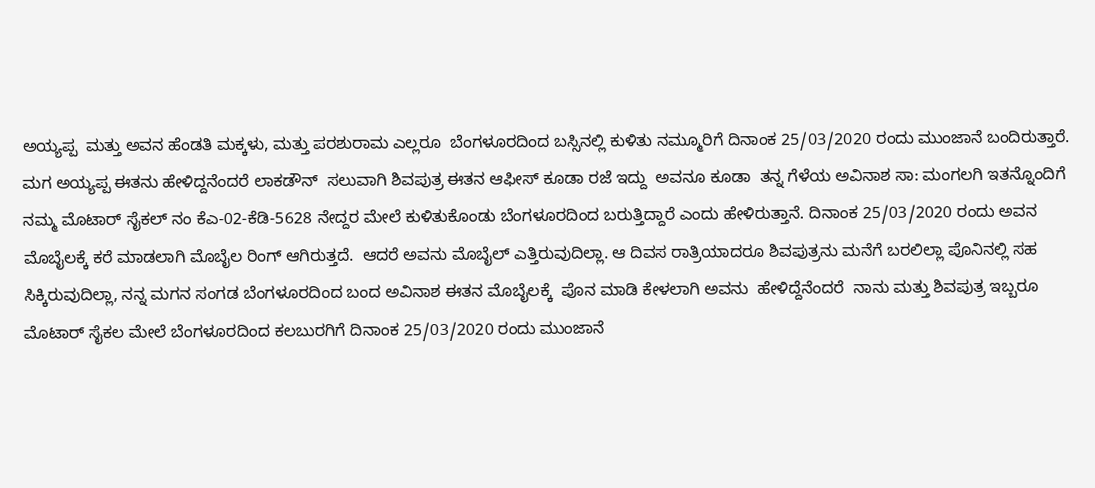ಅಯ್ಯಪ್ಪ  ಮತ್ತು ಅವನ ಹೆಂಡತಿ ಮಕ್ಕಳು, ಮತ್ತು ಪರಶುರಾಮ ಎಲ್ಲರೂ  ಬೆಂಗಳೂರದಿಂದ ಬಸ್ಸಿನಲ್ಲಿ ಕುಳಿತು ನಮ್ಮೂರಿಗೆ ದಿನಾಂಕ 25/03/2020 ರಂದು ಮುಂಜಾನೆ ಬಂದಿರುತ್ತಾರೆ.  ಮಗ ಅಯ್ಯಪ್ಪ ಈತನು ಹೇಳಿದ್ದನೆಂದರೆ ಲಾಕಡೌನ್  ಸಲುವಾಗಿ ಶಿವಪುತ್ರ ಈತನ ಆಫೀಸ್ ಕೂಡಾ ರಜೆ ಇದ್ದು  ಅವನೂ ಕೂಡಾ  ತನ್ನ ಗೆಳೆಯ ಅವಿನಾಶ ಸಾ: ಮಂಗಲಗಿ ಇತನ್ನೊಂದಿಗೆ ನಮ್ಮ ಮೊಟಾರ್ ಸೈಕಲ್ ನಂ ಕೆಎ-02-ಕೆಡಿ-5628 ನೇದ್ದರ ಮೇಲೆ ಕುಳಿತುಕೊಂಡು ಬೆಂಗಳೂರದಿಂದ ಬರುತ್ತಿದ್ದಾರೆ ಎಂದು ಹೇಳಿರುತ್ತಾನೆ. ದಿನಾಂಕ 25/03/2020 ರಂದು ಅವನ ಮೊಬೈಲಕ್ಕೆ ಕರೆ ಮಾಡಲಾಗಿ ಮೊಬೈಲ ರಿಂಗ್ ಆಗಿರುತ್ತದೆ.  ಆದರೆ ಅವನು ಮೊಬೈಲ್ ಎತ್ತಿರುವುದಿಲ್ಲಾ. ಆ ದಿವಸ ರಾತ್ರಿಯಾದರೂ ಶಿವಪುತ್ರನು ಮನೆಗೆ ಬರಲಿಲ್ಲಾ ಪೊನಿನಲ್ಲಿ ಸಹ ಸಿಕ್ಕಿರುವುದಿಲ್ಲಾ, ನನ್ನ ಮಗನ ಸಂಗಡ ಬೆಂಗಳೂರದಿಂದ ಬಂದ ಅವಿನಾಶ ಈತನ ಮೊಬೈಲಕ್ಕೆ  ಪೊನ ಮಾಡಿ ಕೇಳಲಾಗಿ ಅವನು  ಹೇಳಿದ್ದೆನೆಂದರೆ  ನಾನು ಮತ್ತು ಶಿವಪುತ್ರ ಇಬ್ಬರೂ ಮೊಟಾರ್ ಸೈಕಲ ಮೇಲೆ ಬೆಂಗಳೂರದಿಂದ ಕಲಬುರಗಿಗೆ ದಿನಾಂಕ 25/03/2020 ರಂದು ಮುಂಜಾನೆ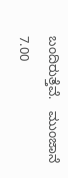ಬಂದಿರುತ್ತೆವೆ.   ಮುಂಜಾನೆ  7.00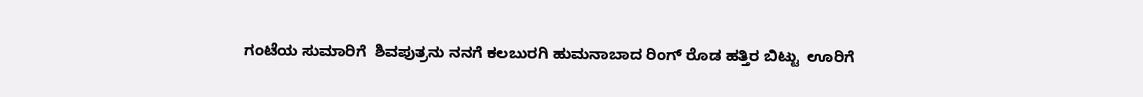ಗಂಟೆಯ ಸುಮಾರಿಗೆ  ಶಿವಪುತ್ರನು ನನಗೆ ಕಲಬುರಗಿ ಹುಮನಾಬಾದ ರಿಂಗ್ ರೊಡ ಹತ್ತಿರ ಬಿಟ್ಟು  ಊರಿಗೆ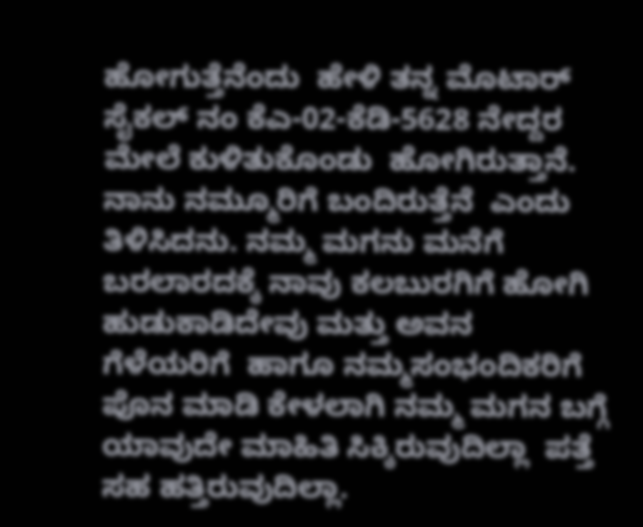ಹೋಗುತ್ತೆನೆಂದು  ಹೇಳಿ ತನ್ನ ಮೊಟಾರ್ ಸೈಕಲ್ ನಂ ಕೆಎ-02-ಕೆಡಿ-5628 ನೇದ್ದರ ಮೇಲೆ ಕುಳಿತುಕೊಂಡು  ಹೋಗಿರುತ್ತಾನೆ.  ನಾನು ನಮ್ಮೂರಿಗೆ ಬಂದಿರುತ್ತೆನೆ  ಎಂದು ತಿಳಿಸಿದನು. ನಮ್ಮ ಮಗನು ಮನೆಗೆ ಬರಲಾರದಕ್ಕೆ ನಾವು ಕಲಬುರಗಿಗೆ ಹೋಗಿ ಹುಡುಕಾಡಿದೇವು ಮತ್ತು ಅವನ ಗೆಳೆಯರಿಗೆ  ಹಾಗೂ ನಮ್ಮಸಂಭಂದಿಕರಿಗೆ  ಪೊನ ಮಾಡಿ ಕೇಳಲಾಗಿ ನಮ್ಮ ಮಗನ ಬಗ್ಗೆ ಯಾವುದೇ ಮಾಹಿತಿ ಸಿಕ್ಕಿರುವುದಿಲ್ಲಾ  ಪತ್ತೆ ಸಹ ಹತ್ತಿರುವುದಿಲ್ಲಾ.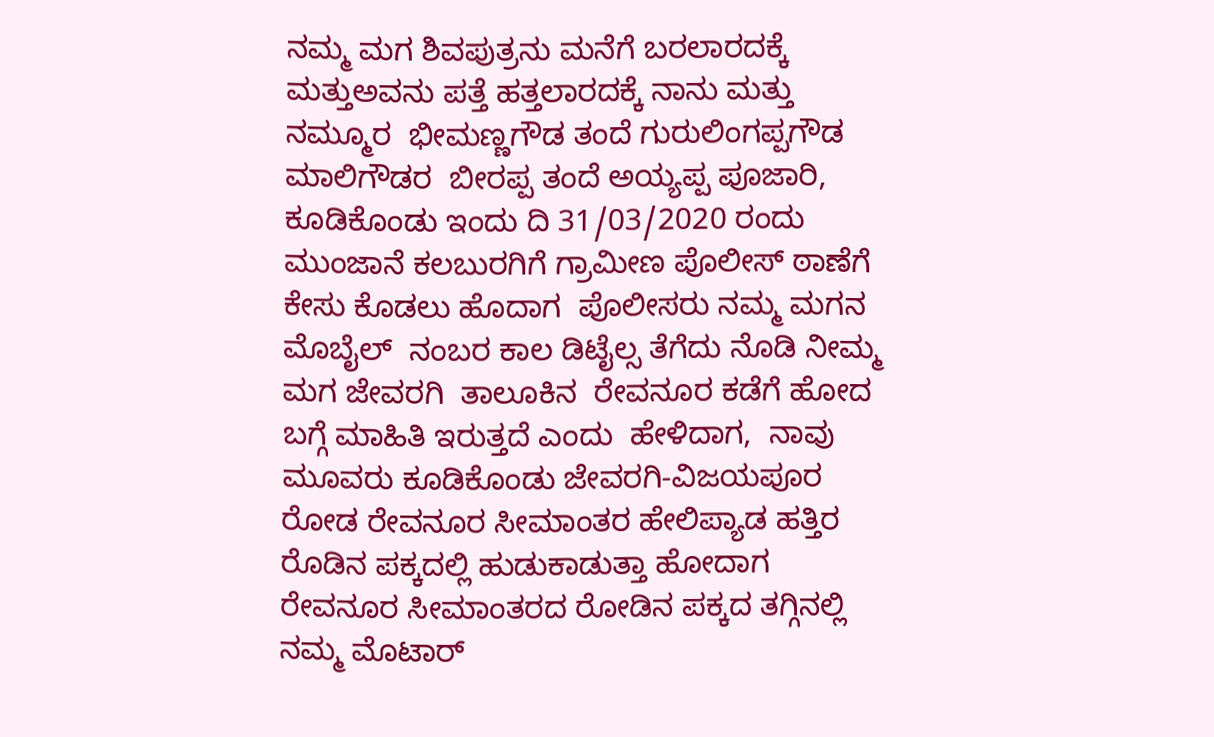ನಮ್ಮ ಮಗ ಶಿವಪುತ್ರನು ಮನೆಗೆ ಬರಲಾರದಕ್ಕೆ  ಮತ್ತುಅವನು ಪತ್ತೆ ಹತ್ತಲಾರದಕ್ಕೆ ನಾನು ಮತ್ತು  ನಮ್ಮೂರ  ಭೀಮಣ್ಣಗೌಡ ತಂದೆ ಗುರುಲಿಂಗಪ್ಪಗೌಡ  ಮಾಲಿಗೌಡರ  ಬೀರಪ್ಪ ತಂದೆ ಅಯ್ಯಪ್ಪ ಪೂಜಾರಿ,  ಕೂಡಿಕೊಂಡು ಇಂದು ದಿ 31/03/2020 ರಂದು ಮುಂಜಾನೆ ಕಲಬುರಗಿಗೆ ಗ್ರಾಮೀಣ ಪೊಲೀಸ್ ಠಾಣೆಗೆ ಕೇಸು ಕೊಡಲು ಹೊದಾಗ  ಪೊಲೀಸರು ನಮ್ಮ ಮಗನ ಮೊಬೈಲ್  ನಂಬರ ಕಾಲ ಡಿಟೈಲ್ಸ ತೆಗೆದು ನೊಡಿ ನೀಮ್ಮ ಮಗ ಜೇವರಗಿ  ತಾಲೂಕಿನ  ರೇವನೂರ ಕಡೆಗೆ ಹೋದ ಬಗ್ಗೆ ಮಾಹಿತಿ ಇರುತ್ತದೆ ಎಂದು  ಹೇಳಿದಾಗ,  ನಾವು ಮೂವರು ಕೂಡಿಕೊಂಡು ಜೇವರಗಿ-ವಿಜಯಪೂರ ರೋಡ ರೇವನೂರ ಸೀಮಾಂತರ ಹೇಲಿಪ್ಯಾಡ ಹತ್ತಿರ ರೊಡಿನ ಪಕ್ಕದಲ್ಲಿ ಹುಡುಕಾಡುತ್ತಾ ಹೋದಾಗ  ರೇವನೂರ ಸೀಮಾಂತರದ ರೋಡಿನ ಪಕ್ಕದ ತಗ್ಗಿನಲ್ಲಿ   ನಮ್ಮ ಮೊಟಾರ್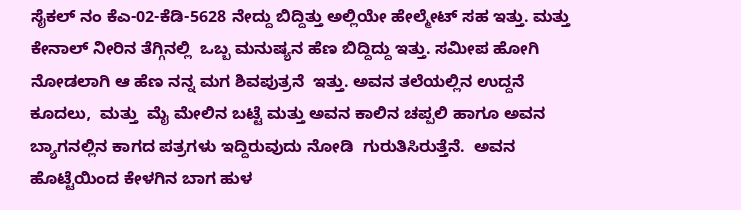ಸೈಕಲ್ ನಂ ಕೆಎ-02-ಕೆಡಿ-5628 ನೇದ್ದು ಬಿದ್ದಿತ್ತು ಅಲ್ಲಿಯೇ ಹೇಲ್ಮೇಟ್ ಸಹ ಇತ್ತು. ಮತ್ತು ಕೇನಾಲ್ ನೀರಿನ ತೆಗ್ಗಿನಲ್ಲಿ  ಒಬ್ಬ ಮನುಷ್ಯನ ಹೆಣ ಬಿದ್ದಿದ್ದು ಇತ್ತು. ಸಮೀಪ ಹೋಗಿ ನೋಡಲಾಗಿ ಆ ಹೆಣ ನನ್ನ ಮಗ ಶಿವಪುತ್ರನೆ  ಇತ್ತು. ಅವನ ತಲೆಯಲ್ಲಿನ ಉದ್ದನೆ ಕೂದಲು,  ಮತ್ತು  ಮೈ ಮೇಲಿನ ಬಟ್ಟೆ ಮತ್ತು ಅವನ ಕಾಲಿನ ಚಪ್ಪಲಿ ಹಾಗೂ ಅವನ ಬ್ಯಾಗನಲ್ಲಿನ ಕಾಗದ ಪತ್ರಗಳು ಇದ್ದಿರುವುದು ನೋಡಿ  ಗುರುತಿಸಿರುತ್ತೆನೆ.  ಅವನ ಹೊಟ್ಟೆಯಿಂದ ಕೇಳಗಿನ ಬಾಗ ಹುಳ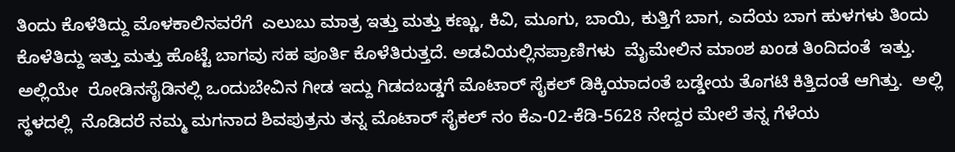ತಿಂದು ಕೊಳೆತಿದ್ದು ಮೊಳಕಾಲಿನವರೆಗೆ  ಎಲುಬು ಮಾತ್ರ ಇತ್ತು ಮತ್ತು ಕಣ್ಣು, ಕಿವಿ, ಮೂಗು, ಬಾಯಿ, ಕುತ್ತಿಗೆ ಬಾಗ, ಎದೆಯ ಬಾಗ ಹುಳಗಳು ತಿಂದು ಕೊಳೆತಿದ್ದು ಇತ್ತು ಮತ್ತು ಹೊಟ್ಟೆ ಬಾಗವು ಸಹ ಪೂರ್ತಿ ಕೊಳೆತಿರುತ್ತದೆ. ಅಡವಿಯಲ್ಲಿನಪ್ರಾಣಿಗಳು  ಮೈಮೇಲಿನ ಮಾಂಶ ಖಂಡ ತಿಂದಿದಂತೆ  ಇತ್ತು.  ಅಲ್ಲಿಯೇ  ರೋಡಿನಸೈಡಿನಲ್ಲಿ ಒಂದುಬೇವಿನ ಗೀಡ ಇದ್ದು ಗಿಡದಬಡ್ಡಗೆ ಮೊಟಾರ್ ಸೈಕಲ್ ಡಿಕ್ಕಿಯಾದಂತೆ ಬಡ್ಡೇಯ ತೊಗಟಿ ಕಿತ್ತಿದಂತೆ ಆಗಿತ್ತು.  ಅಲ್ಲಿ ಸ್ಥಳದಲ್ಲಿ  ನೊಡಿದರೆ ನಮ್ಮ ಮಗನಾದ ಶಿವಪುತ್ರನು ತನ್ನ ಮೊಟಾರ್ ಸೈಕಲ್ ನಂ ಕೆಎ-02-ಕೆಡಿ-5628 ನೇದ್ದರ ಮೇಲೆ ತನ್ನ ಗೆಳೆಯ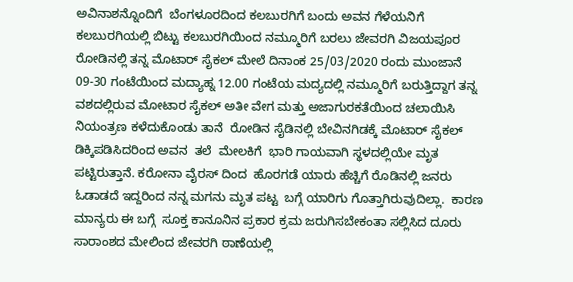ಅವಿನಾಶನ್ನೊಂದಿಗೆ  ಬೆಂಗಳೂರದಿಂದ ಕಲಬುರಗಿಗೆ ಬಂದು ಅವನ ಗೆಳೆಯನಿಗೆ ಕಲಬುರಗಿಯಲ್ಲಿ ಬಿಟ್ಟು ಕಲಬುರಗಿಯಿಂದ ನಮ್ಮೂರಿಗೆ ಬರಲು ಜೇವರಗಿ ವಿಜಯಪೂರ ರೋಡಿನಲ್ಲಿ ತನ್ನ ಮೊಟಾರ್ ಸೈಕಲ್ ಮೇಲೆ ದಿನಾಂಕ 25/03/2020 ರಂದು ಮುಂಜಾನೆ  09-30 ಗಂಟೆಯಿಂದ ಮದ್ಯಾಹ್ನ 12.00 ಗಂಟೆಯ ಮದ್ಯದಲ್ಲಿ ನಮ್ಮೂರಿಗೆ ಬರುತ್ತಿದ್ದಾಗ ತನ್ನ ವಶದಲ್ಲಿರುವ ಮೋಟಾರ ಸೈಕಲ್ ಅತೀ ವೇಗ ಮತ್ತು ಅಜಾಗುರಕತೆಯಿಂದ ಚಲಾಯಿಸಿ ನಿಯಂತ್ರಣ ಕಳೆದುಕೊಂಡು ತಾನೆ  ರೋಡಿನ ಸೈಡಿನಲ್ಲಿ ಬೇವಿನಗಿಡಕ್ಕೆ ಮೊಟಾರ್ ಸೈಕಲ್  ಡಿಕ್ಕಿಪಡಿಸಿದರಿಂದ ಅವನ  ತಲೆ  ಮೇಲಕಿಗೆ  ಭಾರಿ ಗಾಯವಾಗಿ ಸ್ಥಳದಲ್ಲಿಯೇ ಮೃತ ಪಟ್ಟಿರುತ್ತಾನೆ. ಕರೋನಾ ವೈರಸ್ ದಿಂದ  ಹೊರಗಡೆ ಯಾರು ಹೆಚ್ಚಿಗೆ ರೊಡಿನಲ್ಲಿ ಜನರು ಓಡಾಡದೆ ಇದ್ದರಿಂದ ನನ್ನ ಮಗನು ಮೃತ ಪಟ್ಟ  ಬಗ್ಗೆ ಯಾರಿಗು ಗೊತ್ತಾಗಿರುವುದಿಲ್ಲಾ.  ಕಾರಣ ಮಾನ್ಯರು ಈ ಬಗ್ಗೆ  ಸೂಕ್ತ ಕಾನೂನಿನ ಪ್ರಕಾರ ಕ್ರಮ ಜರುಗಿಸಬೇಕಂತಾ ಸಲ್ಲಿಸಿದ ದೂರು ಸಾರಾಂಶದ ಮೇಲಿಂದ ಜೇವರಗಿ ಠಾಣೆಯಲ್ಲಿ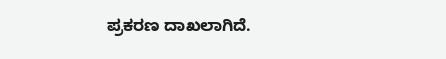ಪ್ರಕರಣ ದಾಖಲಾಗಿದೆ.